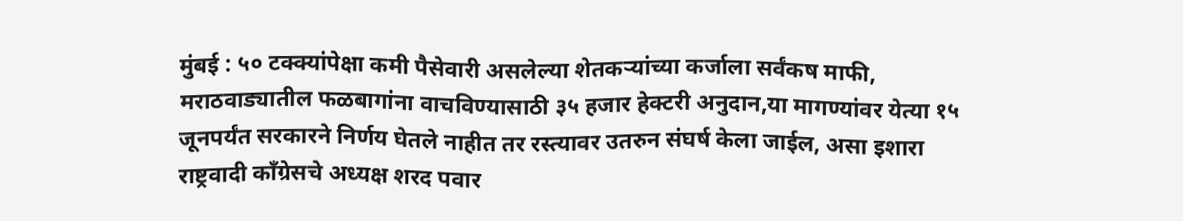मुंबई : ५० टक्क्यांपेक्षा कमी पैसेवारी असलेल्या शेतकऱ्यांच्या कर्जाला सर्वंकष माफी, मराठवाड्यातील फळबागांना वाचविण्यासाठी ३५ हजार हेक्टरी अनुदान,या मागण्यांवर येत्या १५ जूनपर्यंत सरकारने निर्णय घेतले नाहीत तर रस्त्यावर उतरुन संघर्ष केला जाईल, असा इशारा राष्ट्रवादी कॉंग्रेसचे अध्यक्ष शरद पवार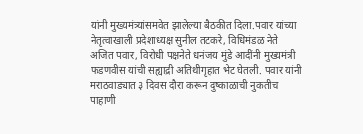यांनी मुख्यमंत्र्यांसमवेत झालेल्या बैठकीत दिला.पवार यांच्या नेतृत्वाखाली प्रदेशाध्यक्ष सुनील तटकरे, विधिमंडळ नेते अजित पवार, विरोधी पक्षनेते धनंजय मुंडे आदींनी मुख्यमंत्री फडणवीस यांची सह्याद्री अतिथीगृहात भेट घेतली. पवार यांनी मराठवाड्यात ३ दिवस दौरा करून दुष्काळाची नुकतीच पाहाणी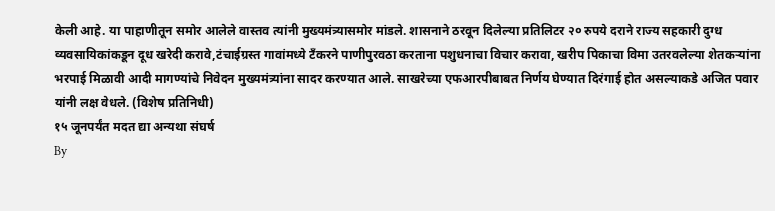केली आहे. या पाहाणीतून समोर आलेले वास्तव त्यांनी मुख्यमंत्र्यासमोर मांडले. शासनाने ठरवून दिलेल्या प्रतिलिटर २० रुपये दराने राज्य सहकारी दुग्ध व्यवसायिकांकडून दूध खरेदी करावे,टंचाईग्रस्त गावांमध्ये टँकरने पाणीपुरवठा करताना पशुधनाचा विचार करावा, खरीप पिकाचा विमा उतरवलेल्या शेतकऱ्यांना भरपाई मिळावी आदी मागण्यांचे निवेदन मुख्यमंत्र्यांना सादर करण्यात आले. साखरेच्या एफआरपीबाबत निर्णय घेण्यात दिरंगाई होत असल्याकडे अजित पवार यांनी लक्ष वेधले. (विशेष प्रतिनिधी)
१५ जूनपर्यंत मदत द्या अन्यथा संघर्ष
By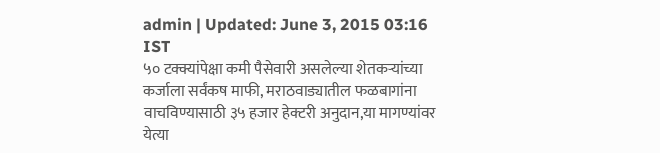admin | Updated: June 3, 2015 03:16 IST
५० टक्क्यांपेक्षा कमी पैसेवारी असलेल्या शेतकऱ्यांच्या कर्जाला सर्वंकष माफी, मराठवाड्यातील फळबागांना वाचविण्यासाठी ३५ हजार हेक्टरी अनुदान,या मागण्यांवर येत्या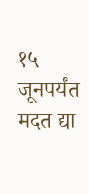१५ जूनपर्यंत मदत द्या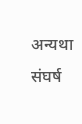अन्यथा संघर्ष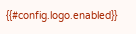{{#config.logo.enabled}}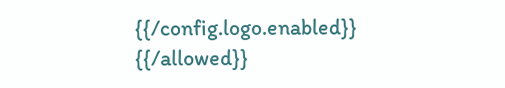{{/config.logo.enabled}}
{{/allowed}}